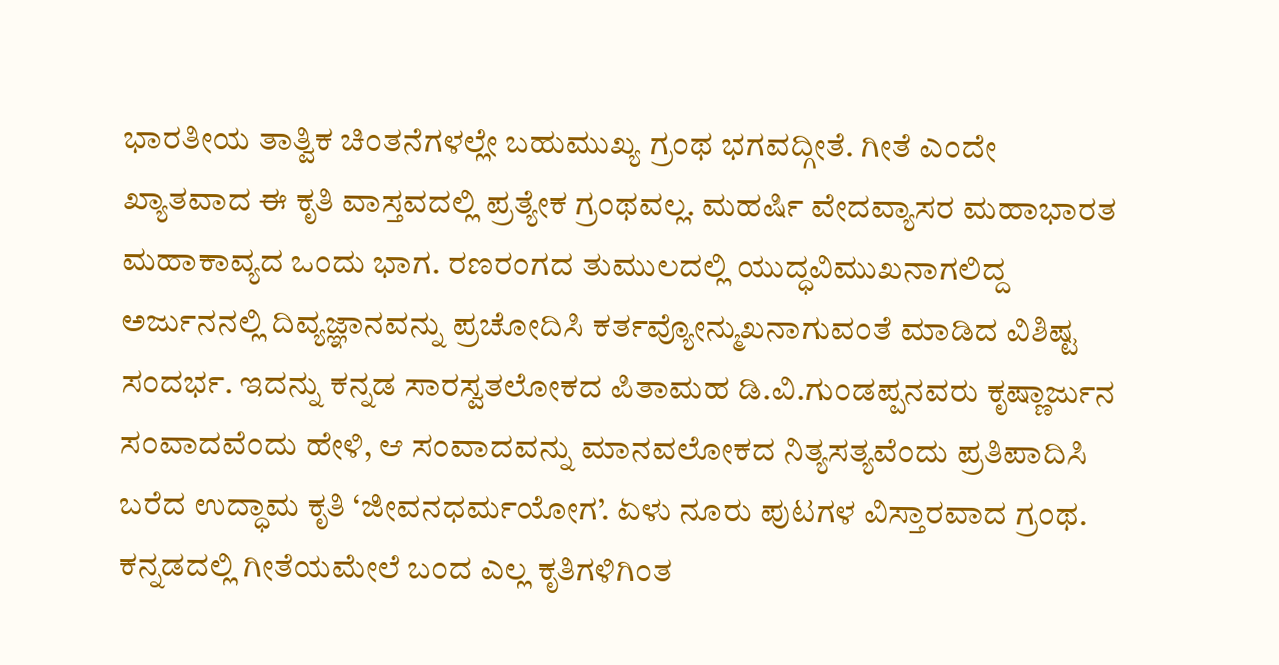ಭಾರತೀಯ ತಾತ್ವಿಕ ಚಿಂತನೆಗಳಲ್ಲೇ ಬಹುಮುಖ್ಯ ಗ್ರಂಥ ಭಗವದ್ಗೀತೆ. ಗೀತೆ ಎಂದೇ ಖ್ಯಾತವಾದ ಈ ಕೃತಿ ವಾಸ್ತವದಲ್ಲಿ ಪ್ರತ್ಯೇಕ ಗ್ರಂಥವಲ್ಲ. ಮಹರ್ಷಿ ವೇದವ್ಯಾಸರ ಮಹಾಭಾರತ ಮಹಾಕಾವ್ಯದ ಒಂದು ಭಾಗ. ರಣರಂಗದ ತುಮುಲದಲ್ಲಿ ಯುದ್ಧವಿಮುಖನಾಗಲಿದ್ದ ಅರ್ಜುನನಲ್ಲಿ ದಿವ್ಯಜ್ಞಾನವನ್ನು ಪ್ರಚೋದಿಸಿ ಕರ್ತವ್ಯೋನ್ಮುಖನಾಗುವಂತೆ ಮಾಡಿದ ವಿಶಿಷ್ಟ ಸಂದರ್ಭ. ಇದನ್ನು ಕನ್ನಡ ಸಾರಸ್ವತಲೋಕದ ಪಿತಾಮಹ ಡಿ.ವಿ.ಗುಂಡಪ್ಪನವರು ಕೃಷ್ಣಾರ್ಜುನ ಸಂವಾದವೆಂದು ಹೇಳಿ, ಆ ಸಂವಾದವನ್ನು ಮಾನವಲೋಕದ ನಿತ್ಯಸತ್ಯವೆಂದು ಪ್ರತಿಪಾದಿಸಿ ಬರೆದ ಉದ್ಧಾಮ ಕೃತಿ ‘ಜೀವನಧರ್ಮಯೋಗ’. ಏಳು ನೂರು ಪುಟಗಳ ವಿಸ್ತಾರವಾದ ಗ್ರಂಥ. ಕನ್ನಡದಲ್ಲಿ ಗೀತೆಯಮೇಲೆ ಬಂದ ಎಲ್ಲ ಕೃತಿಗಳಿಗಿಂತ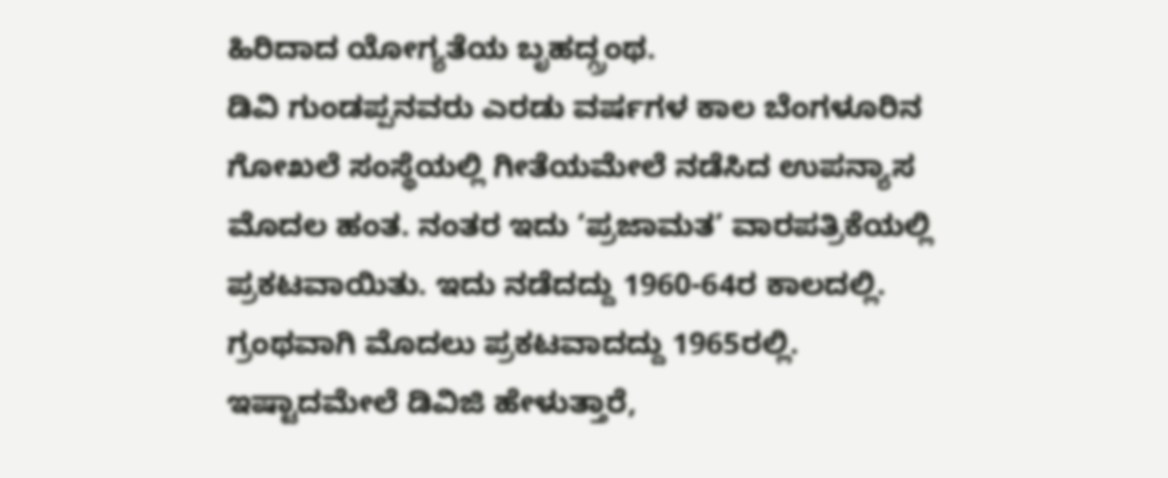ಹಿರಿದಾದ ಯೋಗ್ಯತೆಯ ಬೃಹದ್ಗ್ರಂಥ.
ಡಿವಿ ಗುಂಡಪ್ಪನವರು ಎರಡು ವರ್ಷಗಳ ಕಾಲ ಬೆಂಗಳೂರಿನ ಗೋಖಲೆ ಸಂಸ್ಥೆಯಲ್ಲಿ ಗೀತೆಯಮೇಲೆ ನಡೆಸಿದ ಉಪನ್ಯಾಸ ಮೊದಲ ಹಂತ. ನಂತರ ಇದು ‘ಪ್ರಜಾಮತ’ ವಾರಪತ್ರಿಕೆಯಲ್ಲಿ ಪ್ರಕಟವಾಯಿತು. ಇದು ನಡೆದದ್ದು 1960-64ರ ಕಾಲದಲ್ಲಿ. ಗ್ರಂಥವಾಗಿ ಮೊದಲು ಪ್ರಕಟವಾದದ್ದು 1965ರಲ್ಲಿ. ಇಷ್ಟಾದಮೇಲೆ ಡಿವಿಜಿ ಹೇಳುತ್ತಾರೆ,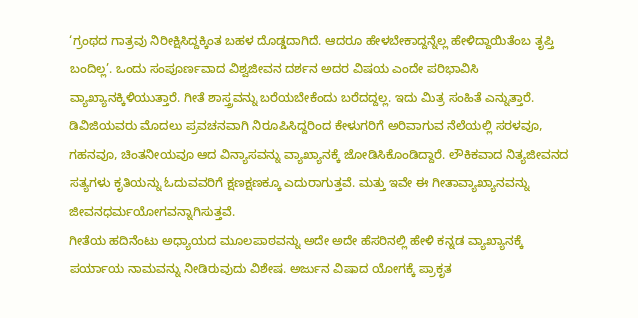‘ಗ್ರಂಥದ ಗಾತ್ರವು ನಿರೀಕ್ಷಿಸಿದ್ದಕ್ಕಿಂತ ಬಹಳ ದೊಡ್ಡದಾಗಿದೆ. ಆದರೂ ಹೇಳಬೇಕಾದ್ದನ್ನೆಲ್ಲ ಹೇಳಿದ್ದಾಯಿತೆಂಬ ತೃಪ್ತಿ ಬಂದಿಲ್ಲ’. ಒಂದು ಸಂಪೂರ್ಣವಾದ ವಿಶ್ವಜೀವನ ದರ್ಶನ ಅದರ ವಿಷಯ ಎಂದೇ ಪರಿಭಾವಿಸಿ ವ್ಯಾಖ್ಯಾನಕ್ಕಿಳಿಯುತ್ತಾರೆ. ಗೀತೆ ಶಾಸ್ತ್ರವನ್ನು ಬರೆಯಬೇಕೆಂದು ಬರೆದದ್ದಲ್ಲ. ಇದು ಮಿತ್ರ ಸಂಹಿತೆ ಎನ್ನುತ್ತಾರೆ. ಡಿವಿಜಿಯವರು ಮೊದಲು ಪ್ರವಚನವಾಗಿ ನಿರೂಪಿಸಿದ್ದರಿಂದ ಕೇಳುಗರಿಗೆ ಅರಿವಾಗುವ ನೆಲೆಯಲ್ಲಿ ಸರಳವೂ, ಗಹನವೂ, ಚಿಂತನೀಯವೂ ಆದ ವಿನ್ಯಾಸವನ್ನು ವ್ಯಾಖ್ಯಾನಕ್ಕೆ ಜೋಡಿಸಿಕೊಂಡಿದ್ದಾರೆ. ಲೌಕಿಕವಾದ ನಿತ್ಯಜೀವನದ ಸತ್ಯಗಳು ಕೃತಿಯನ್ನು ಓದುವವರಿಗೆ ಕ್ಷಣಕ್ಷಣಕ್ಕೂ ಎದುರಾಗುತ್ತವೆ. ಮತ್ತು ಇವೇ ಈ ಗೀತಾವ್ಯಾಖ್ಯಾನವನ್ನು ಜೀವನಧರ್ಮಯೋಗವನ್ನಾಗಿಸುತ್ತವೆ.
ಗೀತೆಯ ಹದಿನೆಂಟು ಅಧ್ಯಾಯದ ಮೂಲಪಾಠವನ್ನು ಅದೇ ಅದೇ ಹೆಸರಿನಲ್ಲಿ ಹೇಳಿ ಕನ್ನಡ ವ್ಯಾಖ್ಯಾನಕ್ಕೆ ಪರ್ಯಾಯ ನಾಮವನ್ನು ನೀಡಿರುವುದು ವಿಶೇಷ. ಅರ್ಜುನ ವಿಷಾದ ಯೋಗಕ್ಕೆ ಪ್ರಾಕೃತ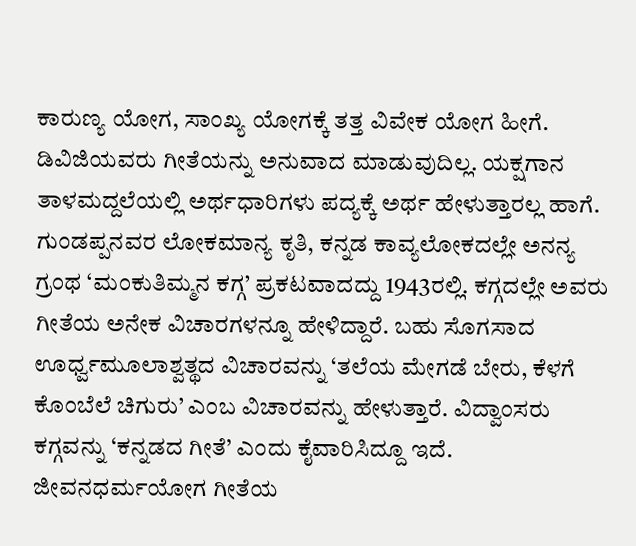ಕಾರುಣ್ಯ ಯೋಗ, ಸಾಂಖ್ಯ ಯೋಗಕ್ಕೆ ತತ್ತ ವಿವೇಕ ಯೋಗ ಹೀಗೆ. ಡಿವಿಜಿಯವರು ಗೀತೆಯನ್ನು ಅನುವಾದ ಮಾಡುವುದಿಲ್ಲ. ಯಕ್ಷಗಾನ ತಾಳಮದ್ದಲೆಯಲ್ಲಿ ಅರ್ಥಧಾರಿಗಳು ಪದ್ಯಕ್ಕೆ ಅರ್ಥ ಹೇಳುತ್ತಾರಲ್ಲ ಹಾಗೆ. ಗುಂಡಪ್ಪನವರ ಲೋಕಮಾನ್ಯ ಕೃತಿ, ಕನ್ನಡ ಕಾವ್ಯಲೋಕದಲ್ಲೇ ಅನನ್ಯ ಗ್ರಂಥ ‘ಮಂಕುತಿಮ್ಮನ ಕಗ್ಗ’ ಪ್ರಕಟವಾದದ್ದು 1943ರಲ್ಲಿ. ಕಗ್ಗದಲ್ಲೇ ಅವರು ಗೀತೆಯ ಅನೇಕ ವಿಚಾರಗಳನ್ನೂ ಹೇಳಿದ್ದಾರೆ. ಬಹು ಸೊಗಸಾದ ಊರ್ಧ್ವಮೂಲಾಶ್ವತ್ಥದ ವಿಚಾರವನ್ನು ‘ತಲೆಯ ಮೇಗಡೆ ಬೇರು, ಕೆಳಗೆ ಕೊಂಬೆಲೆ ಚಿಗುರು’ ಎಂಬ ವಿಚಾರವನ್ನು ಹೇಳುತ್ತಾರೆ. ವಿದ್ವಾಂಸರು ಕಗ್ಗವನ್ನು ‘ಕನ್ನಡದ ಗೀತೆ’ ಎಂದು ಕೈವಾರಿಸಿದ್ದೂ ಇದೆ.
ಜೀವನಧರ್ಮಯೋಗ ಗೀತೆಯ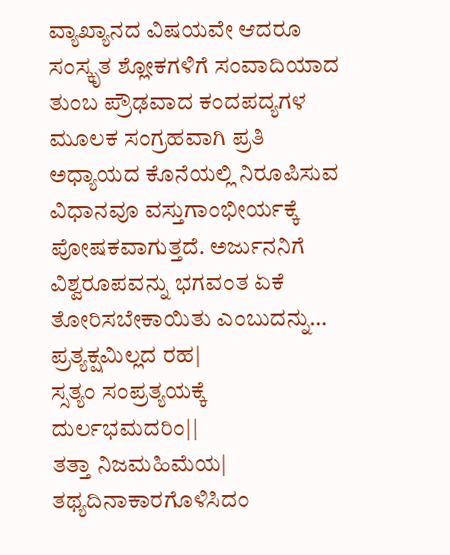ವ್ಯಾಖ್ಯಾನದ ವಿಷಯವೇ ಆದರೂ ಸಂಸ್ಕೃತ ಶ್ಲೋಕಗಳಿಗೆ ಸಂವಾದಿಯಾದ ತುಂಬ ಪ್ರೌಢವಾದ ಕಂದಪದ್ಯಗಳ ಮೂಲಕ ಸಂಗ್ರಹವಾಗಿ ಪ್ರತಿ ಅಧ್ಯಾಯದ ಕೊನೆಯಲ್ಲಿ ನಿರೂಪಿಸುವ ವಿಧಾನವೂ ವಸ್ತುಗಾಂಭೀರ್ಯಕ್ಕೆ ಪೋಷಕವಾಗುತ್ತದೆ. ಅರ್ಜುನನಿಗೆ ವಿಶ್ವರೂಪವನ್ನು ಭಗವಂತ ಏಕೆ ತೋರಿಸಬೇಕಾಯಿತು ಎಂಬುದನ್ನು…
ಪ್ರತ್ಯಕ್ಷಮಿಲ್ಲದ ರಹ|
ಸ್ಸತ್ಯಂ ಸಂಪ್ರತ್ಯಯಕ್ಕೆ ದುರ್ಲಭಮದರಿಂ||
ತತ್ತಾ ನಿಜಮಹಿಮೆಯ|
ತಥ್ಯದಿನಾಕಾರಗೊಳಿಸಿದಂ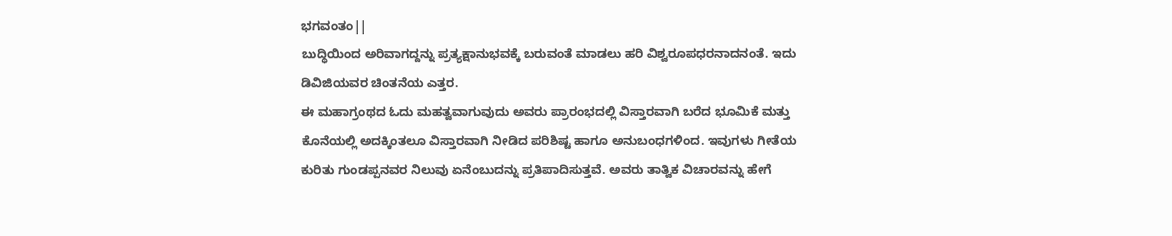ಭಗವಂತಂ||
ಬುದ್ಧಿಯಿಂದ ಅರಿವಾಗದ್ದನ್ನು ಪ್ರತ್ಯಕ್ಷಾನುಭವಕ್ಕೆ ಬರುವಂತೆ ಮಾಡಲು ಹರಿ ವಿಶ್ವರೂಪಧರನಾದನಂತೆ. ಇದು ಡಿವಿಜಿಯವರ ಚಿಂತನೆಯ ಎತ್ತರ.
ಈ ಮಹಾಗ್ರಂಥದ ಓದು ಮಹತ್ವವಾಗುವುದು ಅವರು ಪ್ರಾರಂಭದಲ್ಲಿ ವಿಸ್ತಾರವಾಗಿ ಬರೆದ ಭೂಮಿಕೆ ಮತ್ತು ಕೊನೆಯಲ್ಲಿ ಅದಕ್ಕಿಂತಲೂ ವಿಸ್ತಾರವಾಗಿ ನೀಡಿದ ಪರಿಶಿಷ್ಟ ಹಾಗೂ ಅನುಬಂಧಗಳಿಂದ. ಇವುಗಳು ಗೀತೆಯ ಕುರಿತು ಗುಂಡಪ್ಪನವರ ನಿಲುವು ಏನೆಂಬುದನ್ನು ಪ್ರತಿಪಾದಿಸುತ್ತವೆ. ಅವರು ತಾತ್ವಿಕ ವಿಚಾರವನ್ನು ಹೇಗೆ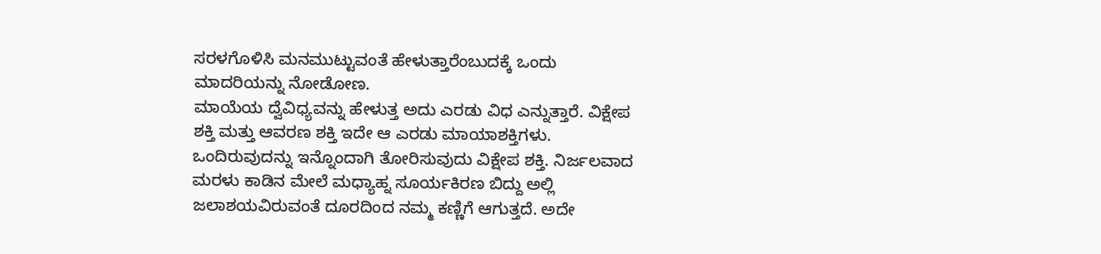ಸರಳಗೊಳಿಸಿ ಮನಮುಟ್ಟುವಂತೆ ಹೇಳುತ್ತಾರೆಂಬುದಕ್ಕೆ ಒಂದು ಮಾದರಿಯನ್ನು ನೋಡೋಣ.
ಮಾಯೆಯ ದ್ವೆವಿಧ್ಯವನ್ನು ಹೇಳುತ್ತ ಅದು ಎರಡು ವಿಧ ಎನ್ನುತ್ತಾರೆ. ವಿಕ್ಷೇಪ ಶಕ್ತಿ ಮತ್ತು ಆವರಣ ಶಕ್ತಿ ಇದೇ ಆ ಎರಡು ಮಾಯಾಶಕ್ತಿಗಳು. ಒಂದಿರುವುದನ್ನು ಇನ್ನೊಂದಾಗಿ ತೋರಿಸುವುದು ವಿಕ್ಷೇಪ ಶಕ್ತಿ. ನಿರ್ಜಲವಾದ ಮರಳು ಕಾಡಿನ ಮೇಲೆ ಮಧ್ಯಾಹ್ನ ಸೂರ್ಯಕಿರಣ ಬಿದ್ದು ಅಲ್ಲಿ ಜಲಾಶಯವಿರುವಂತೆ ದೂರದಿಂದ ನಮ್ಮ ಕಣ್ಣಿಗೆ ಆಗುತ್ತದೆ. ಅದೇ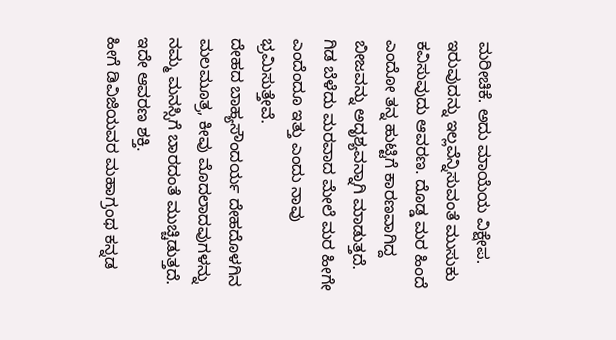ಮರೀಚಿಕೆ. ಅದು ಮಾಯೆಯ ವಿಕ್ಷೇಪ. ಇರುವುದನ್ನು ಇಲ್ಲವೆನ್ನಿಸುವಂತೆ ಮುಸುಕು ಕವಿಸುವುದು ಆವರಣ. ದೊಡ್ಡ ಮರ ಹಿಂದೆ ಎಂದೋ ತನ್ನ ಹುಟ್ಟಿಗೆ ಕಾರಣವಾಗಿದ್ದ ಬೀಜವನ್ನು ಅದೃಶ್ಯವನ್ನಾಗಿ ಮಾಡುತ್ತದೆ. ಗಿಡ ಬೆಳೆದು ಮರವಾದ ಮೇಲೆ ಮರ ಹೀಗೇ ಎಂದೆಂದೂ ಇತ್ತು ಎಂದು ನಾವು ಭ್ರಮಿಸುತ್ತೇವೆ.
ದೇಹದ ಬಾಹ್ಯಸೌಂದರ್ಯ ದೇಹದೊಳಗಿನ ಮಲಮೂತ್ರ, ಕೀವು ಮೊದಲಾದವುಗಳನ್ನು ನಮ್ಮ ಮನಸ್ಸಿಗೆ ಬಾರದಂತೆ ಮುಚ್ಚಿಡುತ್ತದೆ. ಇದೇ ಆವರಣ ಶಕ್ತಿ.
ಹೀಗೆ ಡಿವಿಜಿಯವರ ಮಹಾಗ್ರಂಥ ಕನ್ನಡ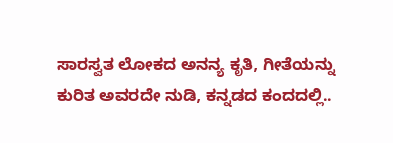ಸಾರಸ್ವತ ಲೋಕದ ಅನನ್ಯ ಕೃತಿ, ಗೀತೆಯನ್ನು ಕುರಿತ ಅವರದೇ ನುಡಿ, ಕನ್ನಡದ ಕಂದದಲ್ಲಿ..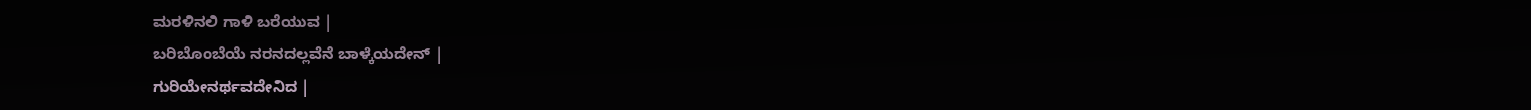ಮರಳಿನಲಿ ಗಾಳಿ ಬರೆಯುವ |
ಬರಿಬೊಂಬೆಯೆ ನರನದಲ್ಲವೆನೆ ಬಾಳ್ಕೆಯದೇನ್ |
ಗುರಿಯೇನರ್ಥವದೇನಿದ |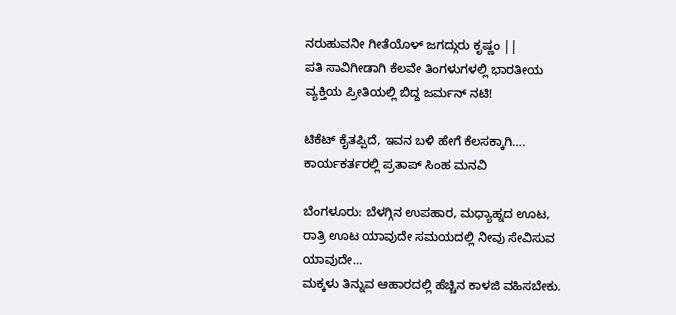ನರುಹುವನೀ ಗೀತೆಯೊಳ್ ಜಗದ್ಗುರು ಕೃಷ್ಣಂ ||
ಪತಿ ಸಾವಿಗೀಡಾಗಿ ಕೆಲವೇ ತಿಂಗಳುಗಳಲ್ಲಿ ಭಾರತೀಯ ವ್ಯಕ್ತಿಯ ಪ್ರೀತಿಯಲ್ಲಿ ಬಿದ್ದ ಜರ್ಮನ್ ನಟಿ!

ಟಿಕೆಟ್ ಕೈತಪ್ಪಿದೆ, ಇವನ ಬಳಿ ಹೇಗೆ ಕೆಲಸಕ್ಕಾಗಿ…. ಕಾರ್ಯಕರ್ತರಲ್ಲಿ ಪ್ರತಾಪ್ ಸಿಂಹ ಮನವಿ

ಬೆಂಗಳೂರು: ಬೆಳಗ್ಗಿನ ಉಪಹಾರ, ಮಧ್ಯಾಹ್ನದ ಊಟ, ರಾತ್ರಿ ಊಟ ಯಾವುದೇ ಸಮಯದಲ್ಲಿ ನೀವು ಸೇವಿಸುವ ಯಾವುದೇ…
ಮಕ್ಕಳು ತಿನ್ನುವ ಆಹಾರದಲ್ಲಿ ಹೆಚ್ಚಿನ ಕಾಳಜಿ ವಹಿಸಬೇಕು.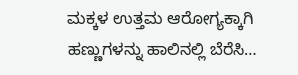ಮಕ್ಕಳ ಉತ್ತಮ ಆರೋಗ್ಯಕ್ಕಾಗಿ ಹಣ್ಣುಗಳನ್ನು ಹಾಲಿನಲ್ಲಿ ಬೆರೆಸಿ…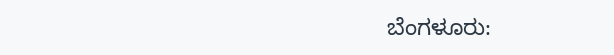ಬೆಂಗಳೂರು: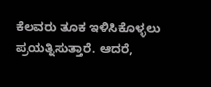ಕೆಲವರು ತೂಕ ಇಳಿಸಿಕೊಳ್ಳಲು ಪ್ರಯತ್ನಿಸುತ್ತಾರೆ. ಆದರೆ,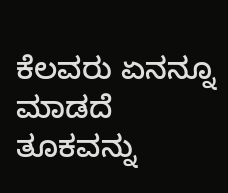ಕೆಲವರು ಏನನ್ನೂ ಮಾಡದೆ ತೂಕವನ್ನು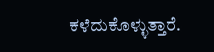ಕಳೆದುಕೊಳ್ಳುತ್ತಾರೆ.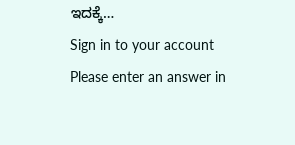ಇದಕ್ಕೆ…
Sign in to your account
Please enter an answer in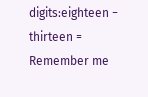digits:eighteen − thirteen =
Remember me